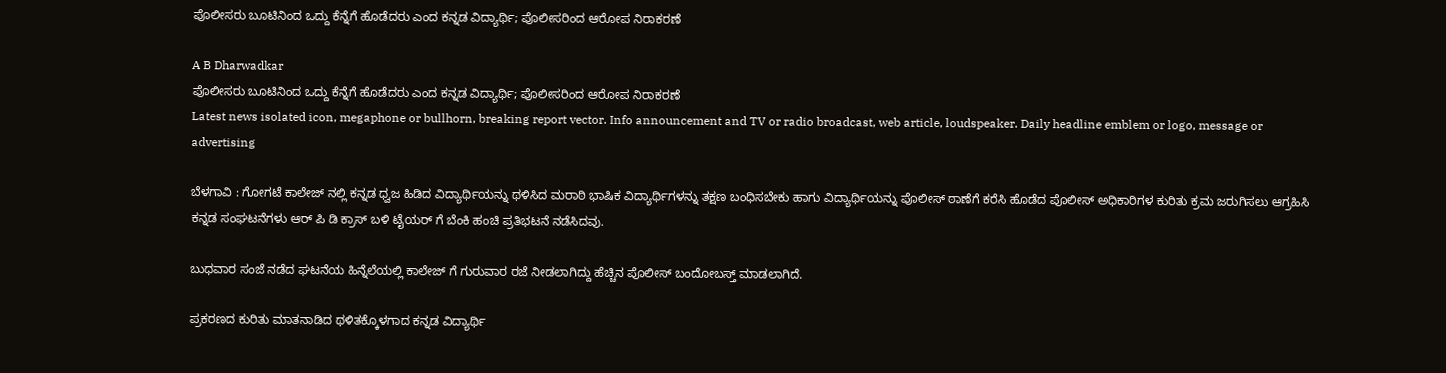ಪೊಲೀಸರು ಬೂಟಿನಿಂದ ಒದ್ದು ಕೆನ್ನೆಗೆ ಹೊಡೆದರು ಎಂದ ಕನ್ನಡ ವಿದ್ಯಾರ್ಥಿ; ಪೊಲೀಸರಿಂದ ಆರೋಪ ನಿರಾಕರಣೆ

A B Dharwadkar
ಪೊಲೀಸರು ಬೂಟಿನಿಂದ ಒದ್ದು ಕೆನ್ನೆಗೆ ಹೊಡೆದರು ಎಂದ ಕನ್ನಡ ವಿದ್ಯಾರ್ಥಿ; ಪೊಲೀಸರಿಂದ ಆರೋಪ ನಿರಾಕರಣೆ
Latest news isolated icon, megaphone or bullhorn, breaking report vector. Info announcement and TV or radio broadcast, web article, loudspeaker. Daily headline emblem or logo, message or advertising

ಬೆಳಗಾವಿ : ಗೋಗಟೆ ಕಾಲೇಜ್ ನಲ್ಲಿ ಕನ್ನಡ ಧ್ವಜ ಹಿಡಿದ ವಿದ್ಯಾರ್ಥಿಯನ್ನು ಥಳಿಸಿದ ಮರಾಠಿ ಭಾಷಿಕ ವಿದ್ಯಾರ್ಥಿಗಳನ್ನು ತಕ್ಷಣ ಬಂಧಿಸಬೇಕು ಹಾಗು ವಿದ್ಯಾರ್ಥಿಯನ್ನು ಪೊಲೀಸ್ ಠಾಣೆಗೆ ಕರೆಸಿ ಹೊಡೆದ ಪೊಲೀಸ್ ಅಧಿಕಾರಿಗಳ ಕುರಿತು ಕ್ರಮ ಜರುಗಿಸಲು ಆಗ್ರಹಿಸಿ ಕನ್ನಡ ಸಂಘಟನೆಗಳು ಆರ್ ಪಿ ಡಿ ಕ್ರಾಸ್ ಬಳಿ ಟೈಯರ್ ಗೆ ಬೆಂಕಿ ಹಂಚಿ ಪ್ರತಿಭಟನೆ ನಡೆಸಿದವು.

ಬುಧವಾರ ಸಂಜೆ ನಡೆದ ಘಟನೆಯ ಹಿನ್ನೆಲೆಯಲ್ಲಿ ಕಾಲೇಜ್ ಗೆ ಗುರುವಾರ ರಜೆ ನೀಡಲಾಗಿದ್ದು ಹೆಚ್ಚಿನ ಪೊಲೀಸ್ ಬಂದೋಬಸ್ತ್ ಮಾಡಲಾಗಿದೆ.

ಪ್ರಕರಣದ ಕುರಿತು ಮಾತನಾಡಿದ ಥಳಿತಕ್ಕೊಳಗಾದ ಕನ್ನಡ ವಿದ್ಯಾರ್ಥಿ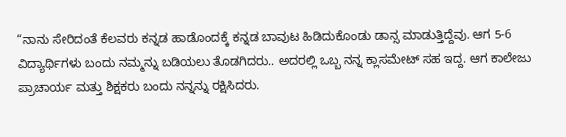“ನಾನು ಸೇರಿದಂತೆ ಕೆಲವರು ಕನ್ನಡ ಹಾಡೊಂದಕ್ಕೆ ಕನ್ನಡ ಬಾವುಟ ಹಿಡಿದುಕೊಂಡು ಡಾನ್ಸ ಮಾಡುತ್ತಿದ್ದೆವು. ಆಗ 5-6  ವಿದ್ಯಾರ್ಥಿಗಳು ಬಂದು ನಮ್ಮನ್ನು ಬಡಿಯಲು ತೊಡಗಿದರು.. ಅದರಲ್ಲಿ ಒಬ್ಬ ನನ್ನ ಕ್ಲಾಸಮೇಟ್ ಸಹ ಇದ್ದ. ಆಗ ಕಾಲೇಜು ಪ್ರಾಚಾರ್ಯ ಮತ್ತು ಶಿಕ್ಷಕರು ಬಂದು ನನ್ನನ್ನು ರಕ್ಷಿಸಿದರು.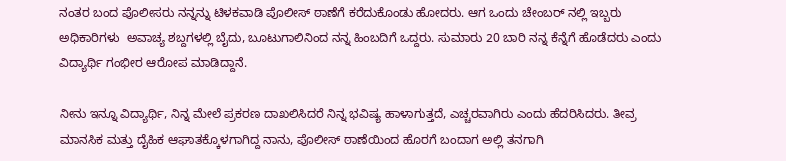ನಂತರ ಬಂದ ಪೊಲೀಸರು ನನ್ನನ್ನು ಟಿಳಕವಾಡಿ ಪೊಲೀಸ್ ಠಾಣೆಗೆ ಕರೆದುಕೊಂಡು ಹೋದರು. ಆಗ ಒಂದು ಚೇಂಬರ್ ನಲ್ಲಿ ಇಬ್ಬರು ಅಧಿಕಾರಿಗಳು  ಅವಾಚ್ಯ ಶಬ್ದಗಳಲ್ಲಿ ಬೈದು, ಬೂಟುಗಾಲಿನಿಂದ ನನ್ನ ಹಿಂಬದಿಗೆ ಒದ್ದರು. ಸುಮಾರು 20 ಬಾರಿ ನನ್ನ ಕೆನ್ನೆಗೆ ಹೊಡೆದರು ಎಂದು ವಿದ್ಯಾರ್ಥಿ ಗಂಭೀರ ಆರೋಪ ಮಾಡಿದ್ದಾನೆ.

ನೀನು ಇನ್ನೂ ವಿದ್ಯಾರ್ಥಿ, ನಿನ್ನ ಮೇಲೆ ಪ್ರಕರಣ ದಾಖಲಿಸಿದರೆ ನಿನ್ನ ಭವಿಷ್ಯ ಹಾಳಾಗುತ್ತದೆ, ಎಚ್ಚರವಾಗಿರು ಎಂದು ಹೆದರಿಸಿದರು. ತೀವ್ರ ಮಾನಸಿಕ ಮತ್ತು ದೈಹಿಕ ಆಘಾತಕ್ಕೊಳಗಾಗಿದ್ದ ನಾನು, ಪೊಲೀಸ್ ಠಾಣೆಯಿಂದ ಹೊರಗೆ ಬಂದಾಗ ಅಲ್ಲಿ ತನಗಾಗಿ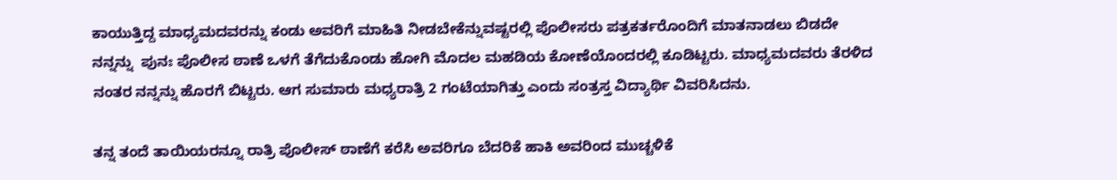ಕಾಯುತ್ತಿದ್ದ ಮಾಧ್ಯಮದವರನ್ನು ಕಂಡು ಅವರಿಗೆ ಮಾಹಿತಿ ನೀಡಬೇಕೆನ್ನುವಷ್ಟರಲ್ಲಿ ಪೊಲೀಸರು ಪತ್ರಕರ್ತರೊಂದಿಗೆ ಮಾತನಾಡಲು ಬಿಡದೇ ನನ್ನನ್ನು  ಪುನಃ ಪೊಲೀಸ ಠಾಣೆ ಒಳಗೆ ತೆಗೆದುಕೊಂಡು ಹೋಗಿ ಮೊದಲ ಮಹಡಿಯ ಕೋಣೆಯೊಂದರಲ್ಲಿ ಕೂಡಿಟ್ಟರು. ಮಾಧ್ಯಮದವರು ತೆರಳಿದ ನಂತರ ನನ್ನನ್ನು ಹೊರಗೆ ಬಿಟ್ಟರು. ಆಗ ಸುಮಾರು ಮಧ್ಯರಾತ್ರಿ 2 ಗಂಟೆಯಾಗಿತ್ತು ಎಂದು ಸಂತ್ರಸ್ತ ವಿದ್ಯಾರ್ಥಿ ವಿವರಿಸಿದನು.

ತನ್ನ ತಂದೆ ತಾಯಿಯರನ್ನೂ ರಾತ್ರಿ ಪೊಲೀಸ್ ಠಾಣೆಗೆ ಕರೆಸಿ ಅವರಿಗೂ ಬೆದರಿಕೆ ಹಾಕಿ ಅವರಿಂದ ಮುಚ್ಚಳಿಕೆ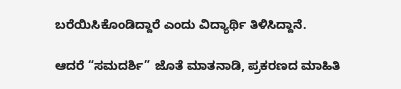ಬರೆಯಿಸಿಕೊಂಡಿದ್ದಾರೆ ಎಂದು ವಿದ್ಯಾರ್ಥಿ ತಿಳಿಸಿದ್ದಾನೆ.

ಆದರೆ “ಸಮದರ್ಶಿ” ಜೊತೆ ಮಾತನಾಡಿ, ಪ್ರಕರಣದ ಮಾಹಿತಿ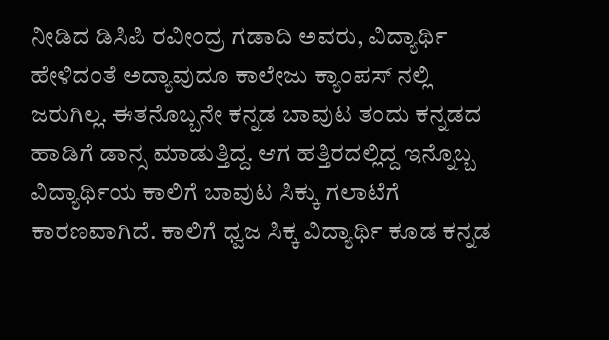ನೀಡಿದ ಡಿಸಿಪಿ ರವೀಂದ್ರ ಗಡಾದಿ ಅವರು, ವಿದ್ಯಾರ್ಥಿ ಹೇಳಿದಂತೆ ಅದ್ಯಾವುದೂ ಕಾಲೇಜು ಕ್ಯಾಂಪಸ್ ನಲ್ಲಿ ಜರುಗಿಲ್ಲ. ಈತನೊಬ್ಬನೇ ಕನ್ನಡ ಬಾವುಟ ತಂದು ಕನ್ನಡದ ಹಾಡಿಗೆ ಡಾನ್ಸ ಮಾಡುತ್ತಿದ್ದ. ಆಗ ಹತ್ತಿರದಲ್ಲಿದ್ದ ಇನ್ನೊಬ್ಬ ವಿದ್ಯಾರ್ಥಿಯ ಕಾಲಿಗೆ ಬಾವುಟ ಸಿಕ್ಕು ಗಲಾಟೆಗೆ ಕಾರಣವಾಗಿದೆ. ಕಾಲಿಗೆ ಧ್ವಜ ಸಿಕ್ಕ ವಿದ್ಯಾರ್ಥಿ ಕೂಡ ಕನ್ನಡ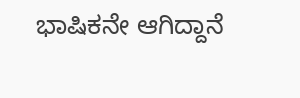ಭಾಷಿಕನೇ ಆಗಿದ್ದಾನೆ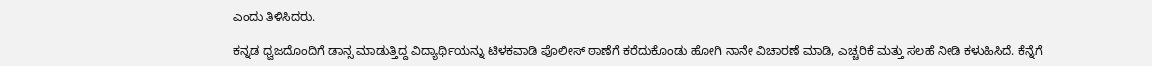ಎಂದು ತಿಳಿಸಿದರು.

ಕನ್ನಡ ಧ್ವಜದೊಂದಿಗೆ ಡಾನ್ಸ ಮಾಡುತ್ತಿದ್ದ ವಿದ್ಯಾರ್ಥಿಯನ್ನು ಟಿಳಕವಾಡಿ ಪೊಲೀಸ್ ಠಾಣೆಗೆ ಕರೆದುಕೊಂಡು ಹೋಗಿ ನಾನೇ ವಿಚಾರಣೆ ಮಾಡಿ, ಎಚ್ಚರಿಕೆ ಮತ್ತು ಸಲಹೆ ನೀಡಿ ಕಳುಹಿಸಿದೆ. ಕೆನ್ನೆಗೆ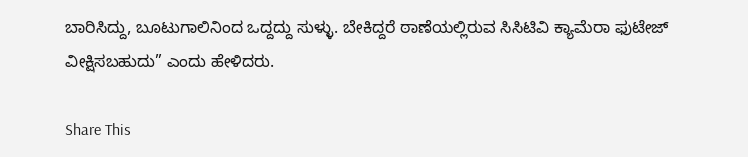ಬಾರಿಸಿದ್ದು, ಬೂಟುಗಾಲಿನಿಂದ ಒದ್ದದ್ದು ಸುಳ್ಳು. ಬೇಕಿದ್ದರೆ ಠಾಣೆಯಲ್ಲಿರುವ ಸಿಸಿಟಿವಿ ಕ್ಯಾಮೆರಾ ಫುಟೇಜ್ ವೀಕ್ಷಿಸಬಹುದು” ಎಂದು ಹೇಳಿದರು.

Share This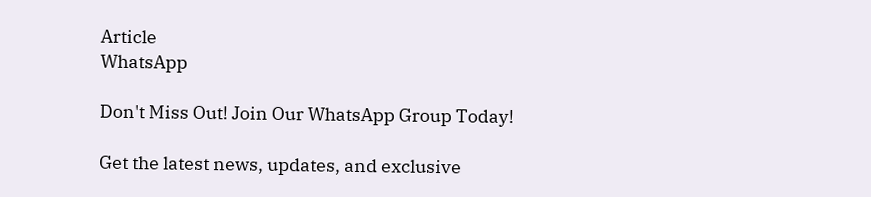Article
WhatsApp

Don't Miss Out! Join Our WhatsApp Group Today!

Get the latest news, updates, and exclusive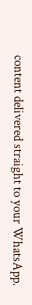content delivered straight to your WhatsApp.